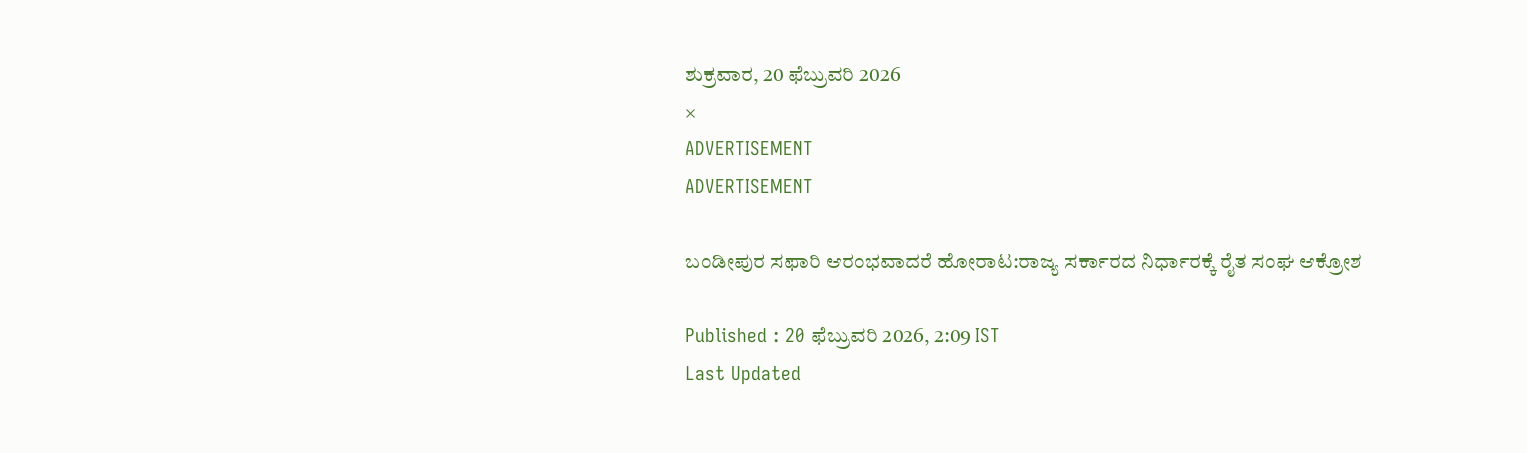ಶುಕ್ರವಾರ, 20 ಫೆಬ್ರುವರಿ 2026
×
ADVERTISEMENT
ADVERTISEMENT

ಬಂಡೀಪುರ ಸಫಾರಿ ಆರಂಭವಾದರೆ ಹೋರಾಟ:ರಾಜ್ಯ ಸರ್ಕಾರದ ನಿರ್ಧಾರಕ್ಕೆ ರೈತ ಸಂಘ ಆಕ್ರೋಶ

Published : 20 ಫೆಬ್ರುವರಿ 2026, 2:09 IST
Last Updated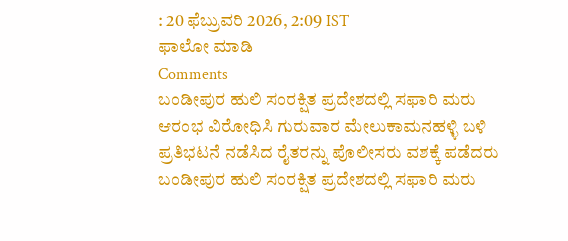: 20 ಫೆಬ್ರುವರಿ 2026, 2:09 IST
ಫಾಲೋ ಮಾಡಿ
Comments
ಬಂಡೀಪುರ ಹುಲಿ ಸಂರಕ್ಷಿತ ಪ್ರದೇಶದಲ್ಲಿ ಸಫಾರಿ ಮರು ಆರಂಭ ವಿರೋಧಿಸಿ ಗುರುವಾರ ಮೇಲುಕಾಮನಹಳ್ಳಿ ಬಳಿ ಪ್ರತಿಭಟನೆ ನಡೆಸಿದ ರೈತರನ್ನು ಪೊಲೀಸರು ವಶಕ್ಕೆ ಪಡೆದರು
ಬಂಡೀಪುರ ಹುಲಿ ಸಂರಕ್ಷಿತ ಪ್ರದೇಶದಲ್ಲಿ ಸಫಾರಿ ಮರು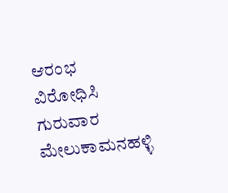ಆರಂಭ ವಿರೋಧಿಸಿ ಗುರುವಾರ ಮೇಲುಕಾಮನಹಳ್ಳಿ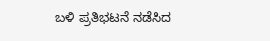ಬಳಿ ಪ್ರತಿಭಟನೆ ನಡೆಸಿದ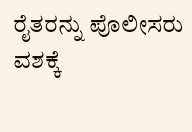ರೈತರನ್ನು ಪೊಲೀಸರು ವಶಕ್ಕೆ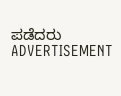ಪಡೆದರು
ADVERTISEMENT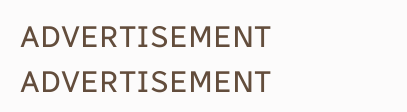ADVERTISEMENT
ADVERTISEMENT